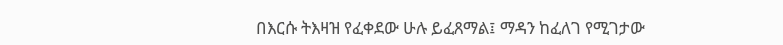በእርሱ ትእዛዝ የፈቀደው ሁሉ ይፈጸማል፤ ማዳን ከፈለገ የሚገታው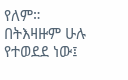የለም።
በትእዛዙም ሁሉ የተወደደ ነው፤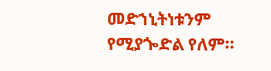መድኀኒትነቱንም የሚያጐድል የለም።